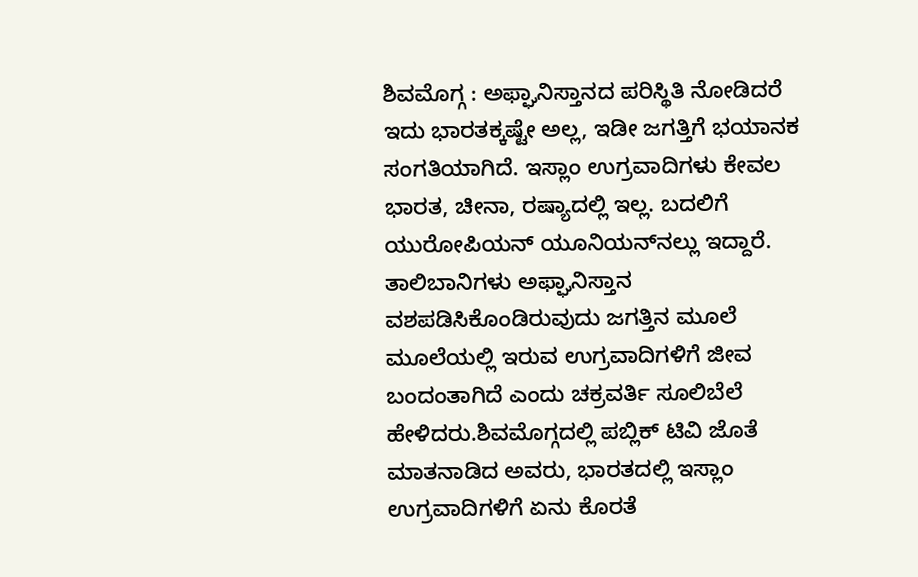ಶಿವಮೊಗ್ಗ : ಅಫ್ಘಾನಿಸ್ತಾನದ ಪರಿಸ್ಥಿತಿ ನೋಡಿದರೆ ಇದು ಭಾರತಕ್ಕಷ್ಟೇ ಅಲ್ಲ, ಇಡೀ ಜಗತ್ತಿಗೆ ಭಯಾನಕ ಸಂಗತಿಯಾಗಿದೆ. ಇಸ್ಲಾಂ ಉಗ್ರವಾದಿಗಳು ಕೇವಲ ಭಾರತ, ಚೀನಾ, ರಷ್ಯಾದಲ್ಲಿ ಇಲ್ಲ. ಬದಲಿಗೆ ಯುರೋಪಿಯನ್ ಯೂನಿಯನ್‍ನಲ್ಲು ಇದ್ದಾರೆ. ತಾಲಿಬಾನಿಗಳು ಅಫ್ಘಾನಿಸ್ತಾನ ವಶಪಡಿಸಿಕೊಂಡಿರುವುದು ಜಗತ್ತಿನ ಮೂಲೆ ಮೂಲೆಯಲ್ಲಿ ಇರುವ ಉಗ್ರವಾದಿಗಳಿಗೆ ಜೀವ ಬಂದಂತಾಗಿದೆ ಎಂದು ಚಕ್ರವರ್ತಿ ಸೂಲಿಬೆಲೆ ಹೇಳಿದರು.ಶಿವಮೊಗ್ಗದಲ್ಲಿ ಪಬ್ಲಿಕ್ ಟಿವಿ ಜೊತೆ ಮಾತನಾಡಿದ ಅವರು, ಭಾರತದಲ್ಲಿ ಇಸ್ಲಾಂ ಉಗ್ರವಾದಿಗಳಿಗೆ ಏನು ಕೊರತೆ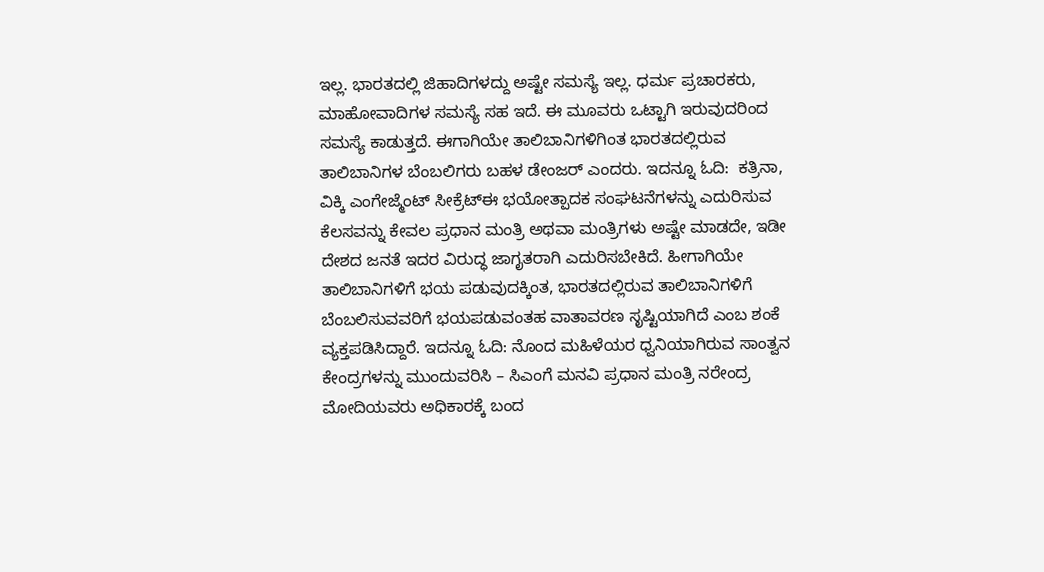ಇಲ್ಲ. ಭಾರತದಲ್ಲಿ ಜಿಹಾದಿಗಳದ್ದು ಅಷ್ಟೇ ಸಮಸ್ಯೆ ಇಲ್ಲ. ಧರ್ಮ ಪ್ರಚಾರಕರು, ಮಾಹೋವಾದಿಗಳ ಸಮಸ್ಯೆ ಸಹ ಇದೆ. ಈ ಮೂವರು ಒಟ್ಟಾಗಿ ಇರುವುದರಿಂದ ಸಮಸ್ಯೆ ಕಾಡುತ್ತದೆ. ಈಗಾಗಿಯೇ ತಾಲಿಬಾನಿಗಳಿಗಿಂತ ಭಾರತದಲ್ಲಿರುವ ತಾಲಿಬಾನಿಗಳ ಬೆಂಬಲಿಗರು ಬಹಳ ಡೇಂಜರ್ ಎಂದರು. ಇದನ್ನೂ ಓದಿ:  ಕತ್ರಿನಾ, ವಿಕ್ಕಿ ಎಂಗೇಜ್ಮೆಂಟ್ ಸೀಕ್ರೆಟ್ಈ ಭಯೋತ್ಪಾದಕ ಸಂಘಟನೆಗಳನ್ನು ಎದುರಿಸುವ ಕೆಲಸವನ್ನು ಕೇವಲ ಪ್ರಧಾನ ಮಂತ್ರಿ ಅಥವಾ ಮಂತ್ರಿಗಳು ಅಷ್ಟೇ ಮಾಡದೇ, ಇಡೀ ದೇಶದ ಜನತೆ ಇದರ ವಿರುದ್ಧ ಜಾಗೃತರಾಗಿ ಎದುರಿಸಬೇಕಿದೆ. ಹೀಗಾಗಿಯೇ ತಾಲಿಬಾನಿಗಳಿಗೆ ಭಯ ಪಡುವುದಕ್ಕಿಂತ, ಭಾರತದಲ್ಲಿರುವ ತಾಲಿಬಾನಿಗಳಿಗೆ ಬೆಂಬಲಿಸುವವರಿಗೆ ಭಯಪಡುವಂತಹ ವಾತಾವರಣ ಸೃಷ್ಟಿಯಾಗಿದೆ ಎಂಬ ಶಂಕೆ ವ್ಯಕ್ತಪಡಿಸಿದ್ದಾರೆ. ಇದನ್ನೂ ಓದಿ: ನೊಂದ ಮಹಿಳೆಯರ ಧ್ವನಿಯಾಗಿರುವ ಸಾಂತ್ವನ ಕೇಂದ್ರಗಳನ್ನು ಮುಂದುವರಿಸಿ – ಸಿಎಂಗೆ ಮನವಿ ಪ್ರಧಾನ ಮಂತ್ರಿ ನರೇಂದ್ರ ಮೋದಿಯವರು ಅಧಿಕಾರಕ್ಕೆ ಬಂದ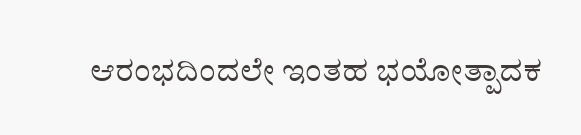ಆರಂಭದಿಂದಲೇ ಇಂತಹ ಭಯೋತ್ಪಾದಕ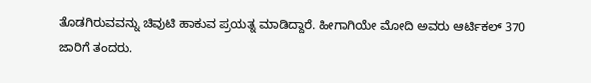ತೊಡಗಿರುವವನ್ನು ಚಿವುಟಿ ಹಾಕುವ ಪ್ರಯತ್ನ ಮಾಡಿದ್ದಾರೆ. ಹೀಗಾಗಿಯೇ ಮೋದಿ ಅವರು ಆರ್ಟಿಕಲ್ 370 ಜಾರಿಗೆ ತಂದರು.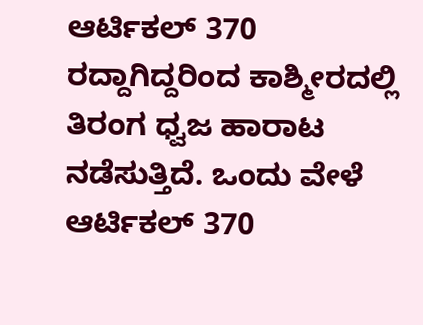ಆರ್ಟಿಕಲ್ 370 ರದ್ದಾಗಿದ್ದರಿಂದ ಕಾಶ್ಮೀರದಲ್ಲಿ ತಿರಂಗ ಧ್ವಜ ಹಾರಾಟ ನಡೆಸುತ್ತಿದೆ. ಒಂದು ವೇಳೆ ಆರ್ಟಿಕಲ್ 370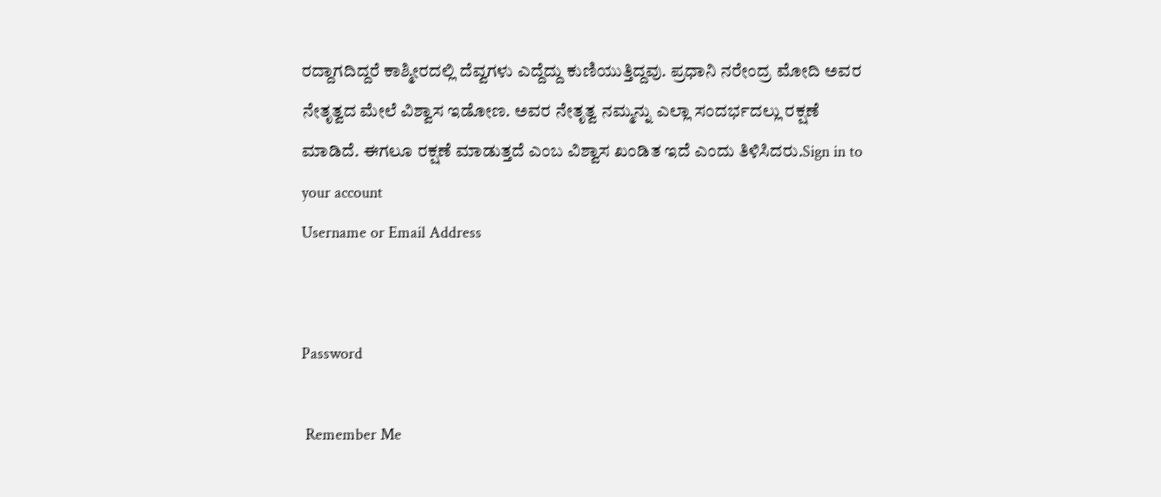ರದ್ದಾಗದಿದ್ದರೆ ಕಾಶ್ಮೀರದಲ್ಲಿ ದೆವ್ವಗಳು ಎದ್ದೆದ್ದು ಕುಣಿಯುತ್ತಿದ್ದವು. ಪ್ರಧಾನಿ ನರೇಂದ್ರ ಮೋದಿ ಅವರ ನೇತೃತ್ವದ ಮೇಲೆ ವಿಶ್ವಾಸ ಇಡೋಣ. ಅವರ ನೇತೃತ್ವ ನಮ್ಮನ್ನು ಎಲ್ಲಾ ಸಂದರ್ಭದಲ್ಲು ರಕ್ಷಣೆ ಮಾಡಿದೆ. ಈಗಲೂ ರಕ್ಷಣೆ ಮಾಡುತ್ತದೆ ಎಂಬ ವಿಶ್ವಾಸ ಖಂಡಿತ ಇದೆ ಎಂದು ತಿಳಿಸಿದರು.Sign in to your account
Username or Email Address


Password

 Remember Me